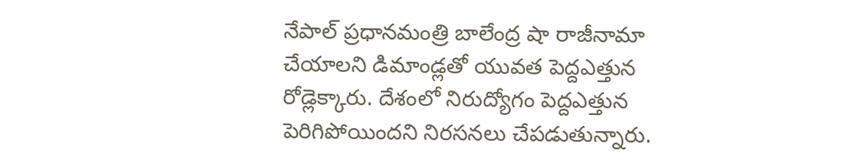నేపాల్ ప్రధానమంత్రి బాలేంద్ర షా రాజీనామా చేయాలని డిమాండ్లతో యువత పెద్దఎత్తున రోడ్లెక్కారు. దేశంలో నిరుద్యోగం పెద్దఎత్తున పెరిగిపోయిందని నిరసనలు చేపడుతున్నారు.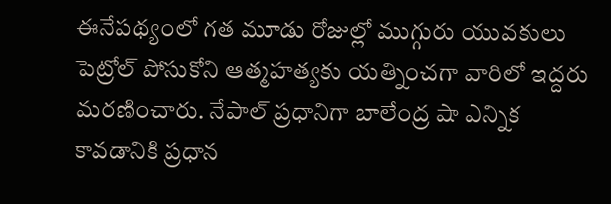ఈనేపథ్యంలో గత మూడు రోజుల్లో ముగ్గురు యువకులు పెట్రోల్ పోసుకోని ఆత్మహత్యకు యత్నించగా వారిలో ఇద్దరు మరణించారు. నేపాల్ ప్రధానిగా బాలేంద్ర షా ఎన్నిక కావడానికి ప్రధాన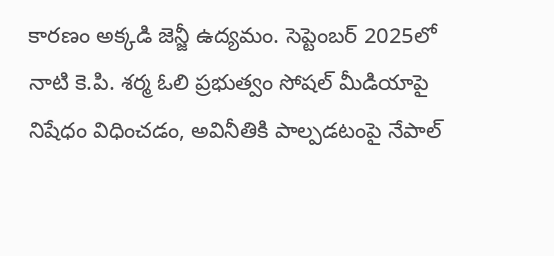కారణం అక్కడి జెన్జీ ఉద్యమం. సెప్టెంబర్ 2025లో నాటి కె.పి. శర్మ ఓలి ప్రభుత్వం సోషల్ మీడియాపై నిషేధం విధించడం, అవినీతికి పాల్పడటంపై నేపాల్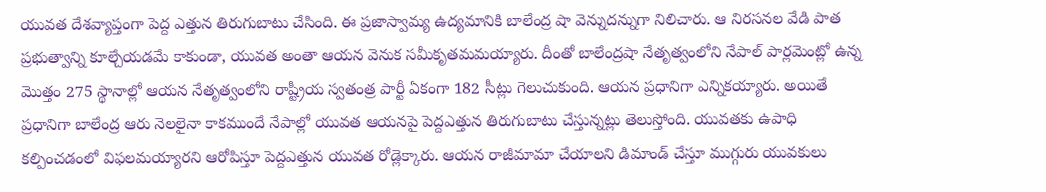యువత దేశవ్యాప్తంగా పెద్ద ఎత్తున తిరుగుబాటు చేసింది. ఈ ప్రజాస్వామ్య ఉద్యమానికి బాలేంద్ర షా వెన్నుదన్నుగా నిలిచారు. ఆ నిరసనల వేడి పాత ప్రభుత్వాన్ని కూల్చేయడమే కాకుండా, యువత అంతా ఆయన వెనుక సమీకృతమమయ్యారు. దీంతో బాలేంద్రషా నేతృత్వంలోని నేపాల్ పార్లమెంట్లో ఉన్న మొత్తం 275 స్థానాల్లో ఆయన నేతృత్వంలోని రాష్ట్రీయ స్వతంత్ర పార్టీ ఏకంగా 182 సీట్లు గెలుచుకుంది. ఆయన ప్రధానిగా ఎన్నికయ్యారు. అయితే ప్రధానిగా బాలేంద్ర ఆరు నెలలైనా కాకముందే నేపాల్లో యువత ఆయనపై పెద్దఎత్తున తిరుగుబాటు చేస్తున్నట్లు తెలుస్తోంది. యువతకు ఉపాధి కల్పించడంలో విఫలమయ్యారని ఆరోపిస్తూ పెద్దఎత్తున యువత రోడ్లెక్కారు. ఆయన రాజీమామా చేయాలని డిమాండ్ చేస్తూ ముగ్గురు యువకులు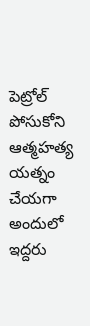పెట్రోల్ పోసుకోని ఆత్మహత్య యత్నం చేయగా అందులో ఇద్దరు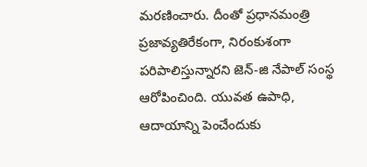మరణించారు. దీంతో ప్రధానమంత్రి ప్రజావ్యతిరేకంగా, నిరంకుశంగా పరిపాలిస్తున్నారని జెన్-జి నేపాల్ సంస్థ ఆరోపించింది. యువత ఉపాధి, ఆదాయాన్ని పెంచేందుకు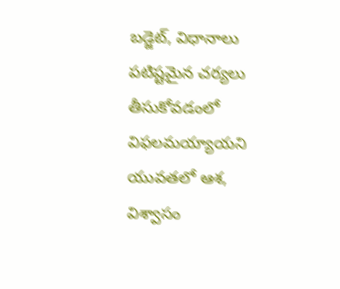బడ్జెట్, విధానాలు పటిష్టమైన చర్యలు తీసుకోవడంలో విఫలమయ్యాయని యువతలో ఆశ, విశ్వాసం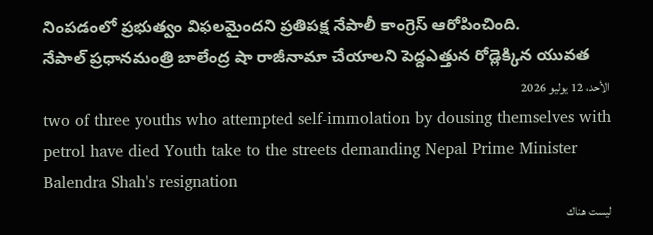నింపడంలో ప్రభుత్వం విఫలమైందని ప్రతిపక్ష నేపాలీ కాంగ్రెస్ ఆరోపించింది.
నేపాల్ ప్రధానమంత్రి బాలేంద్ర షా రాజీనామా చేయాలని పెద్దఎత్తున రోడ్లెక్కిన యువత
الأحد، 12 يوليو 2026
two of three youths who attempted self-immolation by dousing themselves with petrol have died Youth take to the streets demanding Nepal Prime Minister Balendra Shah's resignation
ليست هناك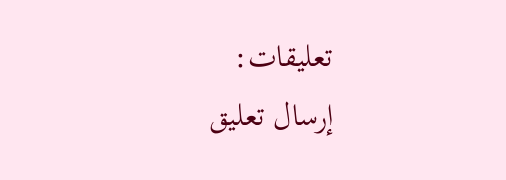تعليقات:
إرسال تعليق